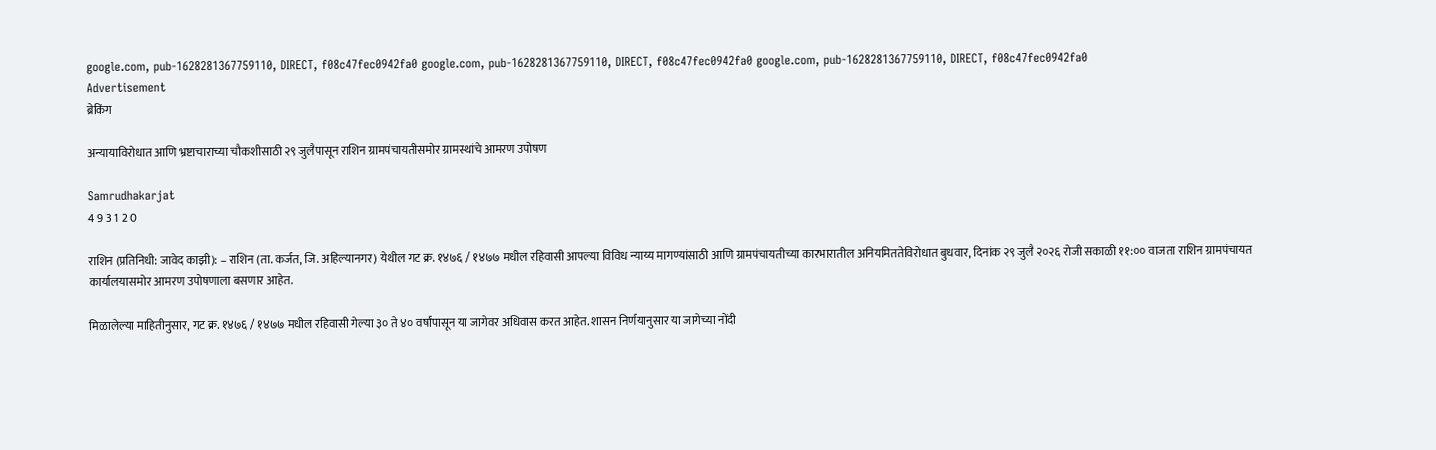google.com, pub-1628281367759110, DIRECT, f08c47fec0942fa0 google.com, pub-1628281367759110, DIRECT, f08c47fec0942fa0 google.com, pub-1628281367759110, DIRECT, f08c47fec0942fa0
Advertisement
ब्रेकिंग

अन्यायाविरोधात आणि भ्रष्टाचाराच्या चौकशीसाठी २९ जुलैपासून राशिन ग्रामपंचायतीसमोर ग्रामस्थांचे आमरण उपोषण

Samrudhakarjat
4 9 3 1 2 0

राशिन (प्रतिनिधी: जावेद काझी): – राशिन (ता. कर्जत, जि. अहिल्यानगर) येथील गट क्र. १४७६ / १४७७ मधील रहिवासी आपल्या विविध न्याय्य मागण्यांसाठी आणि ग्रामपंचायतीच्या कारभारातील अनियमिततेविरोधात बुधवार, दिनांक २९ जुलै २०२६ रोजी सकाळी ११:०० वाजता राशिन ग्रामपंचायत कार्यालयासमोर आमरण उपोषणाला बसणार आहेत.

मिळालेल्या माहितीनुसार, गट क्र. १४७६ / १४७७ मधील रहिवासी गेल्या ३० ते ४० वर्षांपासून या जागेवर अधिवास करत आहेत. शासन निर्णयानुसार या जागेच्या नोंदी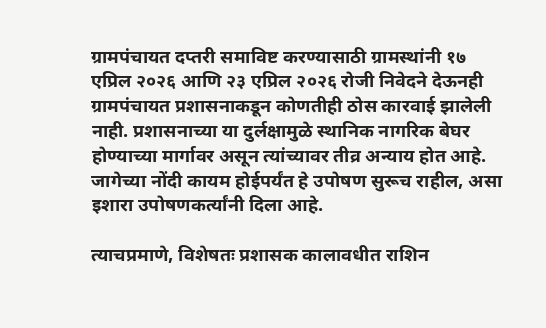ग्रामपंचायत दप्तरी समाविष्ट करण्यासाठी ग्रामस्थांनी १७ एप्रिल २०२६ आणि २३ एप्रिल २०२६ रोजी निवेदने देऊनही ग्रामपंचायत प्रशासनाकडून कोणतीही ठोस कारवाई झालेली नाही. प्रशासनाच्या या दुर्लक्षामुळे स्थानिक नागरिक बेघर होण्याच्या मार्गावर असून त्यांच्यावर तीव्र अन्याय होत आहे. जागेच्या नोंदी कायम होईपर्यंत हे उपोषण सुरूच राहील, असा इशारा उपोषणकर्त्यांनी दिला आहे.

त्याचप्रमाणे, विशेषतः प्रशासक कालावधीत राशिन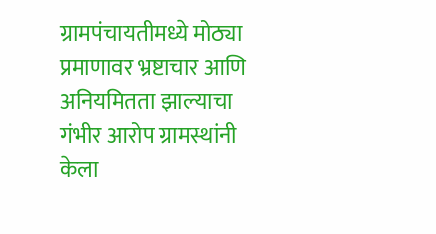ग्रामपंचायतीमध्ये मोठ्या प्रमाणावर भ्रष्टाचार आणि अनियमितता झाल्याचा गंभीर आरोप ग्रामस्थांनी केला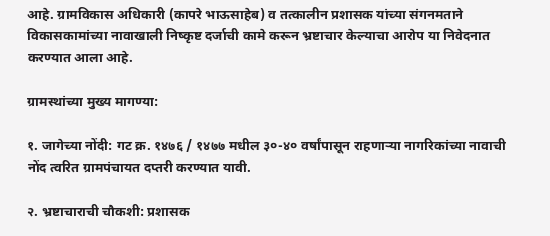आहे. ग्रामविकास अधिकारी (कापरे भाऊसाहेब) व तत्कालीन प्रशासक यांच्या संगनमताने विकासकामांच्या नावाखाली निष्कृष्ट दर्जाची कामे करून भ्रष्टाचार केल्याचा आरोप या निवेदनात करण्यात आला आहे.

ग्रामस्थांच्या मुख्य मागण्या:

१. जागेच्या नोंदी: गट क्र. १४७६ / १४७७ मधील ३०-४० वर्षांपासून राहणाऱ्या नागरिकांच्या नावाची नोंद त्वरित ग्रामपंचायत दप्तरी करण्यात यावी.

२. भ्रष्टाचाराची चौकशी: प्रशासक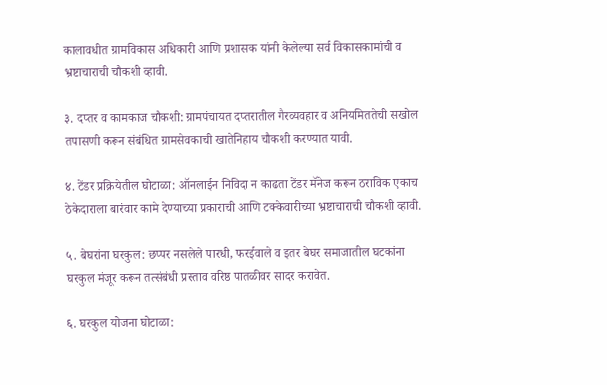कालावधीत ग्रामविकास अधिकारी आणि प्रशासक यांनी केलेल्या सर्व विकासकामांची व भ्रष्टाचाराची चौकशी व्हावी.

३. दप्तर व कामकाज चौकशी: ग्रामपंचायत दप्तरातील गैरव्यवहार व अनियमिततेची सखोल तपासणी करून संबंधित ग्रामसेवकाची खातेनिहाय चौकशी करण्यात यावी.

४. टेंडर प्रक्रियेतील घोटाळा: ऑनलाईन निविदा न काढता टेंडर मॅनेज करून ठराविक एकाच ठेकेदाराला बारंवार कामे देण्याच्या प्रकाराची आणि टक्केवारीच्या भ्रष्टाचाराची चौकशी व्हावी.

५. बेघरांना घरकुल: छप्पर नसलेले पारधी, फरईवाले व इतर बेघर समाजातील घटकांना घरकुल मंजूर करून तत्संबंधी प्रस्ताव वरिष्ठ पातळीवर सादर करावेत.

६. घरकुल योजना घोटाळा: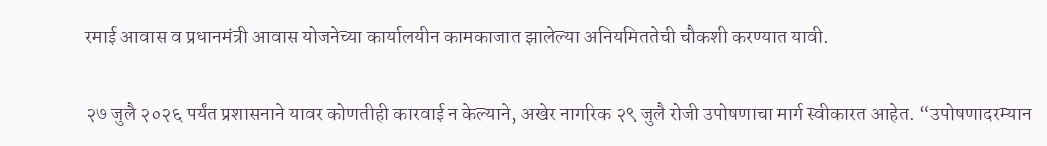रमाई आवास व प्रधानमंत्री आवास योजनेच्या कार्यालयीन कामकाजात झालेल्या अनियमिततेची चौकशी करण्यात यावी.

२७ जुलै २०२६ पर्यंत प्रशासनाने यावर कोणतीही कारवाई न केल्याने, अखेर नागरिक २९ जुलै रोजी उपोषणाचा मार्ग स्वीकारत आहेत. “उपोषणादरम्यान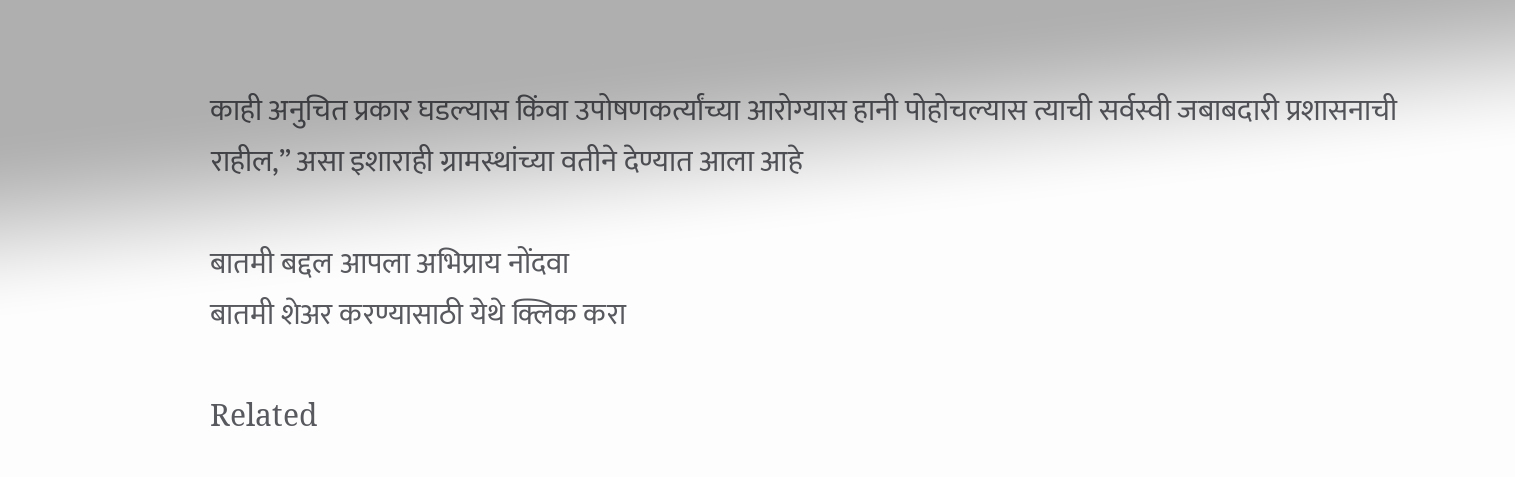काही अनुचित प्रकार घडल्यास किंवा उपोषणकर्त्यांच्या आरोग्यास हानी पोहोचल्यास त्याची सर्वस्वी जबाबदारी प्रशासनाची राहील,” असा इशाराही ग्रामस्थांच्या वतीने देण्यात आला आहे

बातमी बद्दल आपला अभिप्राय नोंदवा
बातमी शेअर करण्यासाठी येथे क्लिक करा

Related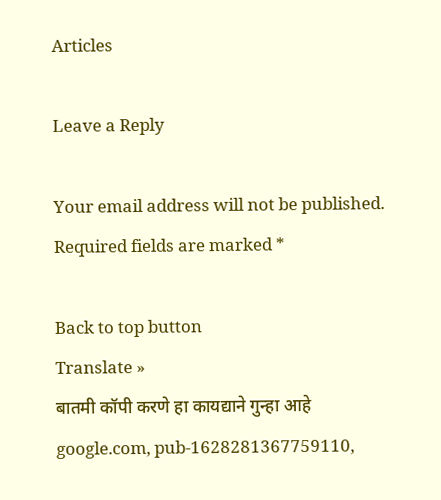Articles

Leave a Reply

Your email address will not be published. Required fields are marked *

Back to top button
Translate »
बातमी कॉपी करणे हा कायद्याने गुन्हा आहे
google.com, pub-1628281367759110,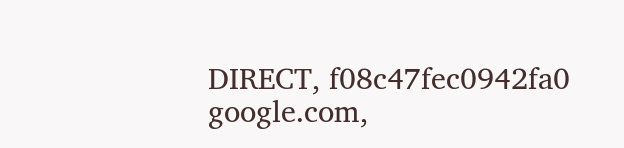DIRECT, f08c47fec0942fa0 google.com,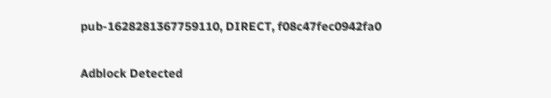pub-1628281367759110, DIRECT, f08c47fec0942fa0

Adblock Detected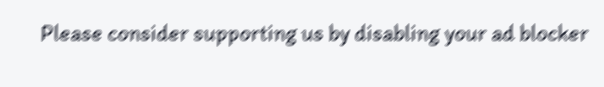Please consider supporting us by disabling your ad blocker